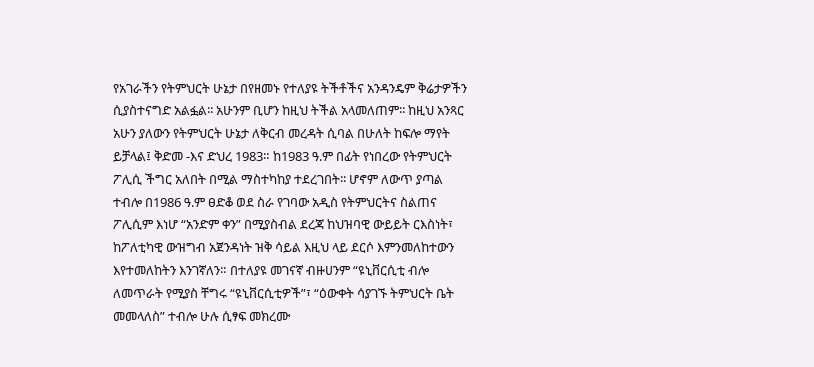የአገራችን የትምህርት ሁኔታ በየዘመኑ የተለያዩ ትችቶችና አንዳንዴም ቅሬታዎችን ሲያስተናግድ አልፏል፡፡ አሁንም ቢሆን ከዚህ ትችል አላመለጠም፡፡ ከዚህ አንጻር አሁን ያለውን የትምህርት ሁኔታ ለቅርብ መረዳት ሲባል በሁለት ከፍሎ ማየት ይቻላል፤ ቅድመ -እና ድህረ 1983። ከ1983 ዓ.ም በፊት የነበረው የትምህርት ፖሊሲ ችግር አለበት በሚል ማስተካከያ ተደረገበት፡፡ ሆኖም ለውጥ ያጣል ተብሎ በ1986 ዓ.ም ፀድቆ ወደ ስራ የገባው አዲስ የትምህርትና ስልጠና ፖሊሲም እነሆ “አንድም ቀን” በሚያስብል ደረጃ ከህዝባዊ ውይይት ርእስነት፣ ከፖለቲካዊ ውዝግብ አጀንዳነት ዝቅ ሳይል እዚህ ላይ ደርሶ እምንመለከተውን እየተመለከትን እንገኛለን። በተለያዩ መገናኛ ብዙሀንም “ዩኒቨርሲቲ ብሎ ለመጥራት የሚያስ ቸግሩ “ዩኒቨርሲቲዎች”፣ “ዕውቀት ሳያገኙ ትምህርት ቤት መመላለስ” ተብሎ ሁሉ ሲፃፍ መክረሙ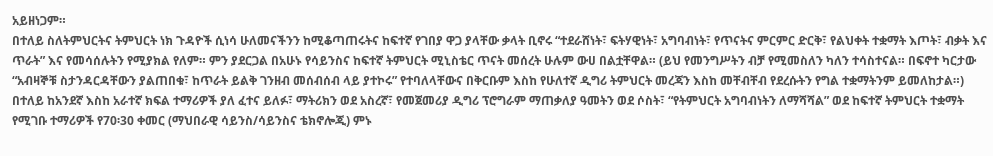አይዘነጋም።
በተለይ ስለትምህርትና ትምህርት ነክ ጉዳዮች ሲነሳ ሁለመናችንን ከሚቆጣጠሩትና ከፍተኛ የገበያ ዋጋ ያላቸው ቃላት ቢኖሩ “ተደራሸነት፣ ፍትሃዊነት፣ አግባብነት፣ የጥናትና ምርምር ድርቅ፣ የልህቀት ተቋማት እጦት፣ ብቃት እና ጥራት” እና የመሳሰሉትን የሚያክል የለም። ምን ያደርጋል በአሁኑ የሳይንስና ከፍተኛ ትምህርት ሚኒስቴር ጥናት መሰረት ሁሉም ውሀ በልቷቸዋል። (ይህ የመንግሥትን ብቻ የሚመስለን ካለን ተሳስተናል። በፍኖተ ካርታው “አብዛኞቹ ስታንዳርዳቸውን ያልጠበቁ፣ ከጥራት ይልቅ ገንዘብ መሰብሰብ ላይ ያተኮሩ” የተባለላቸውና በቅርቡም እስከ የሁለተኛ ዲግሪ ትምህርት መረጃን እስከ መቸብቸብ የደረሱትን የግል ተቋማትንም ይመለከታል።) በተለይ ከአንደኛ እስከ አራተኛ ክፍል ተማሪዎች ያለ ፈተና ይለፉ፣ ማትሪክን ወደ አስረኛ፣ የመጀመሪያ ዲግሪ ፕሮግራም ማጠቃለያ ዓመትን ወደ ሶስት፣ “የትምህርት አግባብነትን ለማሻሻል” ወደ ከፍተኛ ትምህርት ተቋማት የሚገቡ ተማሪዎች የ70፡30 ቀመር (ማህበራዊ ሳይንስ/ሳይንስና ቴክኖሎጂ) ምኑ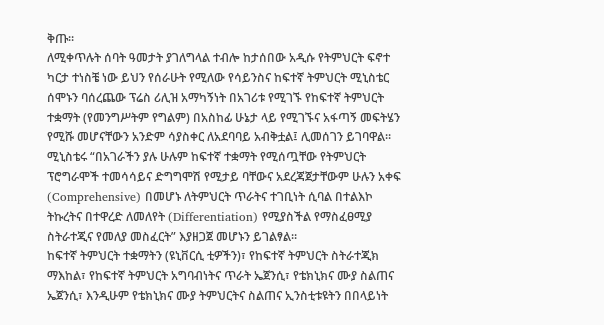ቅጡ።
ለሚቀጥሉት ሰባት ዓመታት ያገለግላል ተብሎ ከታሰበው አዲሱ የትምህርት ፍኖተ ካርታ ተነስቼ ነው ይህን የሰራሁት የሚለው የሳይንስና ከፍተኛ ትምህርት ሚኒስቴር ሰሞኑን ባሰረጨው ፕሬስ ሪሊዝ አማካኝነት በአገሪቱ የሚገኙ የከፍተኛ ትምህርት ተቋማት (የመንግሥትም የግልም) በአስከፊ ሁኔታ ላይ የሚገኙና አፋጣኝ መፍትሄን የሚሹ መሆናቸውን አንድም ሳያስቀር ለአደባባይ አብቅቷል፤ ሊመሰገን ይገባዋል። ሚኒስቴሩ “በአገራችን ያሉ ሁሉም ከፍተኛ ተቋማት የሚሰጧቸው የትምህርት ፕሮግራሞች ተመሳሳይና ድግግሞሽ የሚታይ ባቸውና አደረጃጀታቸውም ሁሉን አቀፍ (Comprehensive) በመሆኑ ለትምህርት ጥራትና ተገቢነት ሲባል በተልእኮ ትኩረትና በተዋረድ ለመለየት (Differentiation) የሚያስችል የማስፈፀሚያ ስትራተጂና የመለያ መስፈርት” እያዘጋጀ መሆኑን ይገልፃል።
ከፍተኛ ትምህርት ተቋማትን (ዩኒቨርሲ ቲዎችን)፣ የከፍተኛ ትምህርት ስትራተጂክ ማእከል፣ የከፍተኛ ትምህርት አግባብነትና ጥራት ኤጀንሲ፣ የቴክኒክና ሙያ ስልጠና ኤጀንሲ፣ እንዲሁም የቴክኒክና ሙያ ትምህርትና ስልጠና ኢንስቲቱዩትን በበላይነት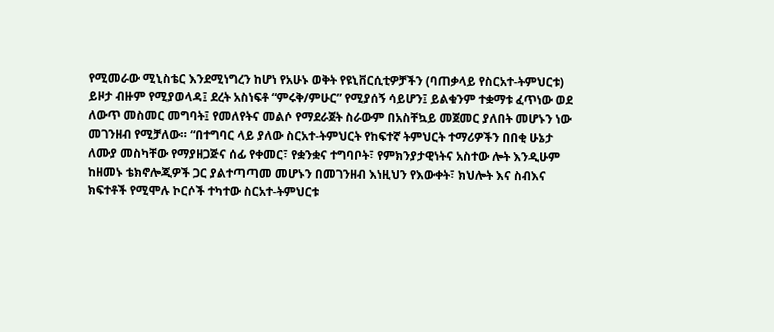የሚመራው ሚኒስቴር እንደሚነግረን ከሆነ የአሁኑ ወቅት የዩኒቨርሲቲዎቻችን (ባጠቃላይ የስርአተ-ትምህርቱ) ይዞታ ብዙም የሚያወላዳ፤ ደረት አስነፍቶ “ምሩቅ/ምሁር” የሚያሰኝ ሳይሆን፤ ይልቁንም ተቋማቱ ፈጥነው ወደ ለውጥ መስመር መግባት፤ የመለየትና መልሶ የማደራጀት ስራውም በአስቸኳይ መጀመር ያለበት መሆኑን ነው መገንዘብ የሚቻለው። “በተግባር ላይ ያለው ስርአተ-ትምህርት የከፍተኛ ትምህርት ተማሪዎችን በበቂ ሁኔታ ለሙያ መስካቸው የማያዘጋጅና ሰፊ የቀመር፣ የቋንቋና ተግባቦት፣ የምክንያታዊነትና አስተው ሎት እንዲሁም ከዘመኑ ቴክኖሎጂዎች ጋር ያልተጣጣመ መሆኑን በመገንዘብ እነዚህን የእውቀት፣ ክህሎት እና ስብእና ክፍተቶች የሚሞሉ ኮርሶች ተካተው ስርአተ-ትምህርቱ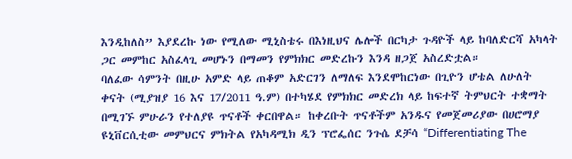እንዲከለስ” እያደረኩ ነው የሚለው ሚኒስቴሩ በእነዚህና ሌሎች በርካታ ጉዳዮች ላይ ከባለድርሻ አካላት ጋር መምከር አስፈላጊ መሆኑን በማመን የምክክር መድረኩን እንዳ ዘጋጀ አስረድቷል።
ባለፈው ሳምንት በዚሁ አምድ ላይ ጠቆም አድርገን ለማለፍ እንደሞከርነው በጊዮን ሆቴል ለሁለት ቀናት (ሚያዝያ 16 እና 17/2011 ዓ.ም) በተካሄደ የምክክር መድረክ ላይ ከፍተኛ ትምህርት ተቋማት በሚገኙ ምሁራን የተለያዩ ጥናቶች ቀርበዋል። ከቀረቡት ጥናቶችም አንዱና የመጀመሪያው በሀሮማያ ዩኒቨርሲቲው መምህርና ምክትል የአካዳሚክ ዲን ፕሮፌሰር ንጉሴ ደቻሳ “Differentiating The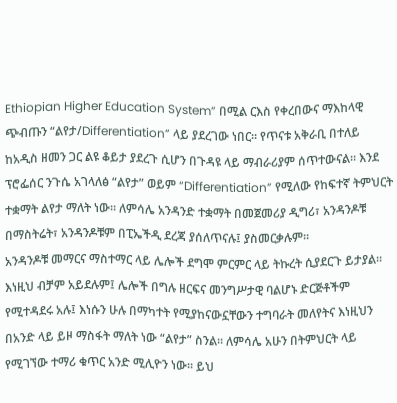Ethiopian Higher Education System” በሚል ርእስ የቀረበውና ማእከላዊ ጭብጡን “ልየታ/Differentiation” ላይ ያደረገው ነበር። የጥናቱ አቅራቢ በተለይ ከአዲስ ዘመን ጋር ልዩ ቆይታ ያደረጉ ሲሆን በጉዳዩ ላይ ማብራሪያም ሰጥተውናል። እንደ ፕሮፌሰር ንጉሴ አገላለፅ “ልየታ” ወይም “Differentiation” የሚለው የከፍተኛ ትምህርት ተቋማት ልየታ ማለት ነው። ለምሳሌ አንዳንድ ተቋማት በመጀመሪያ ዲግሪ፣ አንዳንዶቹ በማስትሬት፣ አንዳንዶቹም በፒኤችዲ ደረጃ ያሰለጥናሉ፤ ያስመርቃሉም።
አንዳንዶቹ መማርና ማስተማር ላይ ሌሎች ደግሞ ምርምር ላይ ትኩረት ሲያደርጉ ይታያል። እነዚህ ብቻም አይደሉም፤ ሌሎች በግሉ ዘርፍና መንግሥታዊ ባልሆኑ ድርጅቶችም የሚተዳደሩ አሉ፤ እነሱን ሁሉ በማካተት የሚያከናውኗቸውን ተግባራት መለየትና እነዚህን በአንድ ላይ ይዞ ማስፋት ማለት ነው “ልየታ” ስንል። ለምሳሌ አሁን በትምህርት ላይ የሚገኘው ተማሪ ቁጥር አንድ ሚሊዮን ነው። ይህ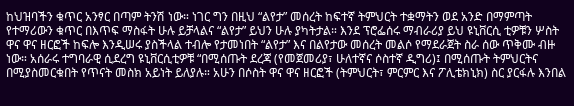ከህዝባችን ቁጥር አንፃር በጣም ትንሽ ነው። ነገር ግን በዚህ “ልየታ” መሰረት ከፍተኛ ትምህርት ተቋማትን ወደ አንድ በማምጣት የተማሪውን ቁጥር በእጥፍ ማስፋት ሁሉ ይቻላልና “ልየታ” ይህን ሁሉ ያካትታል። እንደ ፕሮፌሰሩ ማብራሪያ ይህ ዩኒቨርሲ ቲዎቹን ሦስት ዋና ዋና ዘርፎች ከፍሎ እንዲሠሩ ያስችላል ተብሎ የታመነበት “ልየታ” እና በልየታው መሰረት መልሶ የማደራጀት ስራ ሰው ጥቅሙ ብዙ ነው። አሰራሩ ተግባራዊ ሲደረግ ዩኒቨርሲቲዎቹ “በሚሰጡት ደረጃ (የመጀመሪያ፣ ሁለተኛና ሶስተኛ ዲግሪ)፤ በሚሰጡት ትምህርትና በሚያስመርቁበት የጥናት መስክ አይነት ይለያሉ። አሁን በሶስት ዋና ዋና ዘርፎች (ትምህርት፣ ምርምር እና ፖሊቴክኒክ) ስር ያርፋሉ እንበል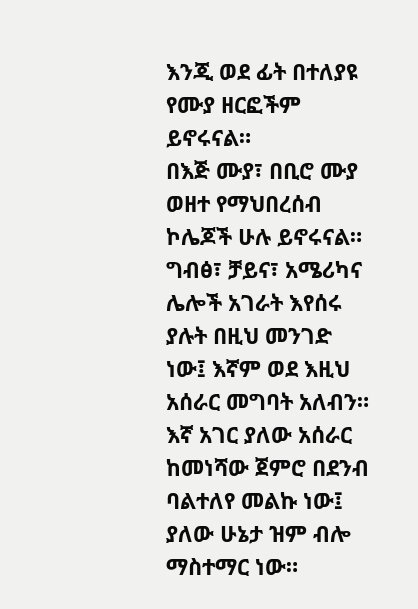እንጂ ወደ ፊት በተለያዩ የሙያ ዘርፎችም ይኖሩናል።
በእጅ ሙያ፣ በቢሮ ሙያ ወዘተ የማህበረሰብ ኮሌጆች ሁሉ ይኖሩናል። ግብፅ፣ ቻይና፣ አሜሪካና ሌሎች አገራት እየሰሩ ያሉት በዚህ መንገድ ነው፤ እኛም ወደ እዚህ አሰራር መግባት አለብን። እኛ አገር ያለው አሰራር ከመነሻው ጀምሮ በደንብ ባልተለየ መልኩ ነው፤ ያለው ሁኔታ ዝም ብሎ ማስተማር ነው።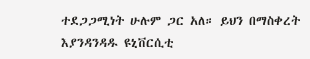ተደጋጋሚነት ሁሉም ጋር አለ። ይህን በማስቀረት እያንዳንዳዱ ዩኒቨርሲቲ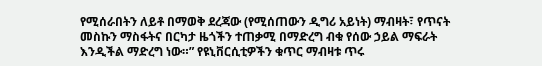የሚሰራበትን ለይቶ በማወቅ ደረጃው (የሚሰጠውን ዲግሪ አይነት) ማብዛት፣ የጥናት መስኩን ማስፋትና በርካታ ዜጎችን ተጠቃሚ በማድረግ ብቁ የሰው ኃይል ማፍራት እንዲችል ማድረግ ነው።” የዩኒቨርሲቲዎችን ቁጥር ማብዛቱ ጥሩ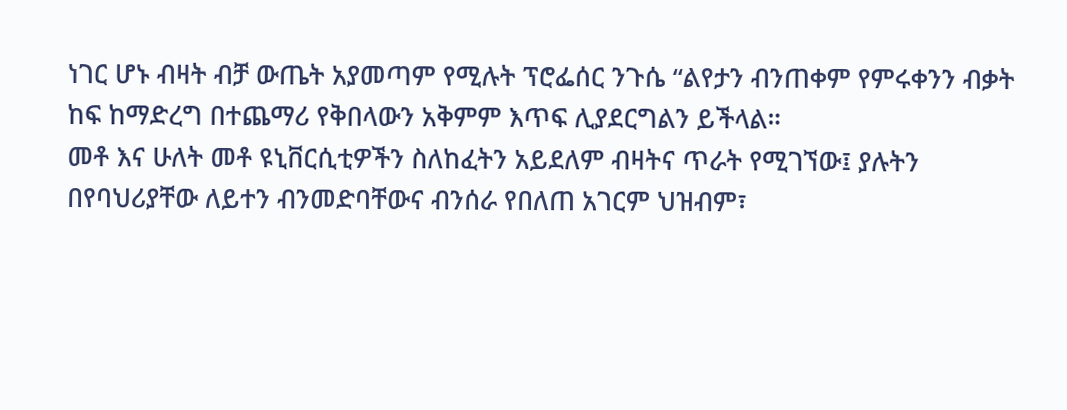ነገር ሆኑ ብዛት ብቻ ውጤት አያመጣም የሚሉት ፕሮፌሰር ንጉሴ “ልየታን ብንጠቀም የምሩቀንን ብቃት ከፍ ከማድረግ በተጨማሪ የቅበላውን አቅምም እጥፍ ሊያደርግልን ይችላል።
መቶ እና ሁለት መቶ ዩኒቨርሲቲዎችን ስለከፈትን አይደለም ብዛትና ጥራት የሚገኘው፤ ያሉትን በየባህሪያቸው ለይተን ብንመድባቸውና ብንሰራ የበለጠ አገርም ህዝብም፣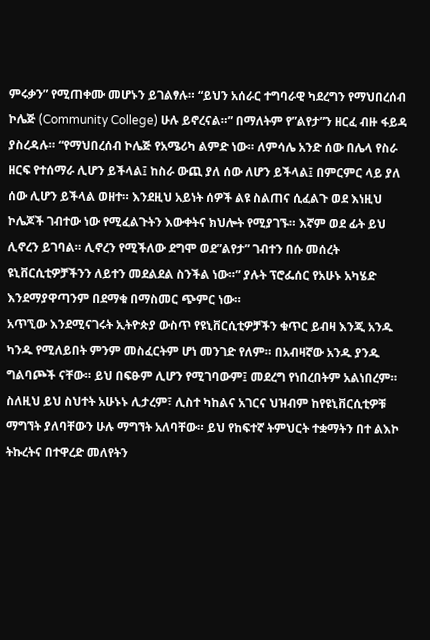ምሩቃን” የሚጠቀሙ መሆኑን ይገልፃሉ። “ይህን አሰራር ተግባራዊ ካደረግን የማህበረሰብ ኮሌጅ (Community College) ሁሉ ይኖረናል።” በማለትም የ”ልየታ”ን ዘርፈ ብዙ ፋይዳ ያስረዳሉ። “የማህበረሰብ ኮሌጅ የአሜሪካ ልምድ ነው። ለምሳሌ አንድ ሰው በሌላ የስራ ዘርፍ የተሰማራ ሊሆን ይችላል፤ ከስራ ውጪ ያለ ሰው ለሆን ይችላል፤ በምርምር ላይ ያለ ሰው ሊሆን ይችላል ወዘተ። እንደዚህ አይነት ሰዎች ልዩ ስልጠና ሲፈልጉ ወደ እነዚህ ኮሌጆች ገብተው ነው የሚፈልጉትን እውቀትና ክህሎት የሚያገኙ። እኛም ወደ ፊት ይህ ሊኖረን ይገባል። ሊኖረን የሚችለው ደግሞ ወደ”ልየታ” ገብተን በሱ መሰረት ዩኒቨርሲቲዎቻችንን ለይተን መደልደል ስንችል ነው።” ያሉት ፕሮፌሰር የአሁኑ አካሄድ እንደማያዋጣንም በደማቁ በማስመር ጭምር ነው።
አጥኚው እንደሚናገሩት ኢትዮጵያ ውስጥ የዩኒቨርሲቲዎቻችን ቁጥር ይብዛ እንጂ አንዱ ካንዱ የሚለይበት ምንም መስፈርትም ሆነ መንገድ የለም። በአብዛኛው አንዱ ያንዱ ግልባጮች ናቸው። ይህ በፍፁም ሊሆን የሚገባውም፤ መደረግ የነበረበትም አልነበረም። ስለዚህ ይህ ስህተት አሁኑኑ ሊታረም፣ ሊስተ ካከልና አገርና ህዝብም ከየዩኒቨርሲቲዎቹ ማግኘት ያለባቸውን ሁሉ ማግኘት አለባቸው። ይህ የከፍተኛ ትምህርት ተቋማትን በተ ልእኮ ትኩረትና በተዋረድ መለየትን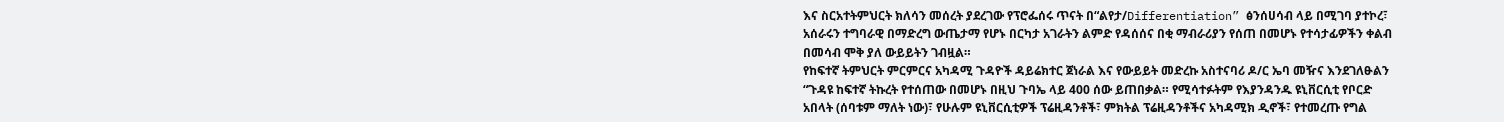እና ስርአተትምህርት ክለሳን መሰረት ያደረገው የፕሮፌሰሩ ጥናት በ“ልየታ/Differentiation” ፅንሰሀሳብ ላይ በሚገባ ያተኮረ፣ አሰራሩን ተግባራዊ በማድረግ ውጤታማ የሆኑ በርካታ አገራትን ልምድ የዳሰሰና በቂ ማብራሪያን የሰጠ በመሆኑ የተሳታፊዎችን ቀልብ በመሳብ ሞቅ ያለ ውይይትን ገብዟል።
የከፍተኛ ትምህርት ምርምርና አካዳሚ ጉዳዮች ዳይሬክተር ጀነራል እና የውይይት መድረኩ አስተናባሪ ዶ/ር ኤባ መዥና እንደገለፁልን “ጉዳዩ ከፍተኛ ትኩረት የተሰጠው በመሆኑ በዚህ ጉባኤ ላይ 400 ሰው ይጠበቃል። የሚሳተፉትም የእያንዳንዱ ዩኒቨርሲቲ የቦርድ አበላት (ሰባቱም ማለት ነው)፣ የሁሉም ዩኒቨርሲቲዎች ፕሬዚዳንቶች፣ ምክትል ፕሬዚዳንቶችና አካዳሚክ ዲኖች፣ የተመረጡ የግል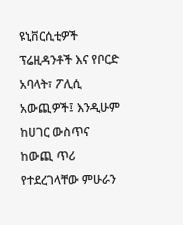ዩኒቨርሲቲዎች ፕሬዚዳንቶች እና የቦርድ አባላት፣ ፖሊሲ አውጪዎች፤ እንዲሁም ከሀገር ውስጥና ከውጪ ጥሪ የተደረገላቸው ምሁራን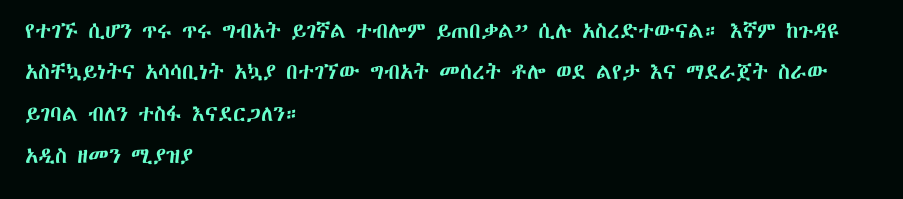የተገኙ ሲሆን ጥሩ ጥሩ ግብአት ይገኛል ተብሎም ይጠበቃል” ሲሉ አስረድተውናል። እኛም ከጉዳዩ አስቸኳይነትና አሳሳቢነት አኳያ በተገኘው ግብአት መሰረት ቶሎ ወደ ልየታ እና ማደራጀት ስራው ይገባል ብለን ተስፋ እናደርጋለን።
አዲስ ዘመን ሚያዝያ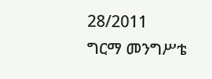28/2011
ግርማ መንግሥቴ